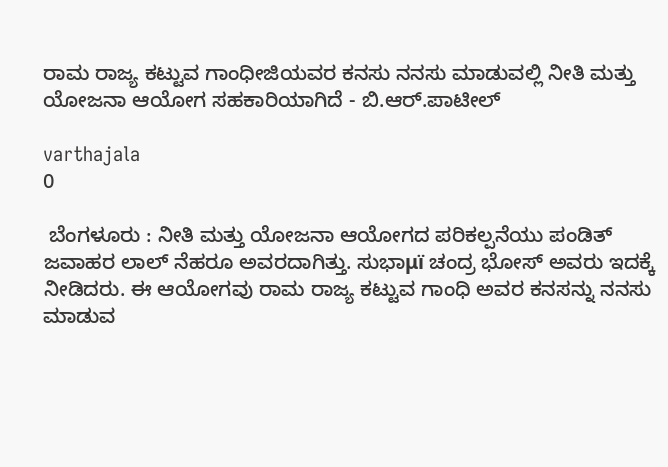ರಾಮ ರಾಜ್ಯ ಕಟ್ಟುವ ಗಾಂಧೀಜಿಯವರ ಕನಸು ನನಸು ಮಾಡುವಲ್ಲಿ ನೀತಿ ಮತ್ತು ಯೋಜನಾ ಆಯೋಗ ಸಹಕಾರಿಯಾಗಿದೆ - ಬಿ.ಆರ್.ಪಾಟೀಲ್

varthajala
0

 ಬೆಂಗಳೂರು : ನೀತಿ ಮತ್ತು ಯೋಜನಾ ಆಯೋಗದ ಪರಿಕಲ್ಪನೆಯು ಪಂಡಿತ್ ಜವಾಹರ ಲಾಲ್ ನೆಹರೂ ಅವರದಾಗಿತ್ತು. ಸುಭಾμï ಚಂದ್ರ ಭೋಸ್ ಅವರು ಇದಕ್ಕೆ ನೀಡಿದರು. ಈ ಆಯೋಗವು ರಾಮ ರಾಜ್ಯ ಕಟ್ಟುವ ಗಾಂಧಿ ಅವರ ಕನಸನ್ನು ನನಸು ಮಾಡುವ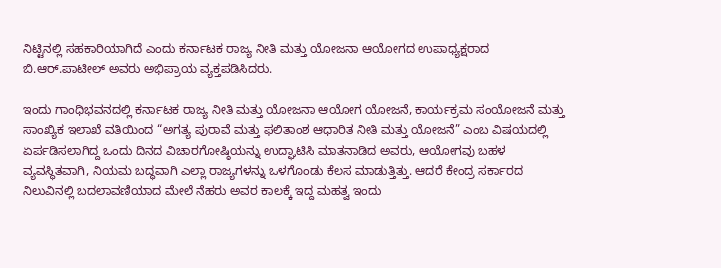ನಿಟ್ಟಿನಲ್ಲಿ ಸಹಕಾರಿಯಾಗಿದೆ ಎಂದು ಕರ್ನಾಟಕ ರಾಜ್ಯ ನೀತಿ ಮತ್ತು ಯೋಜನಾ ಆಯೋಗದ ಉಪಾಧ್ಯಕ್ಷರಾದ ಬಿ.ಆರ್.ಪಾಟೀಲ್ ಅವರು ಅಭಿಪ್ರಾಯ ವ್ಯಕ್ತಪಡಿಸಿದರು.

ಇಂದು ಗಾಂಧಿಭವನದಲ್ಲಿ ಕರ್ನಾಟಕ ರಾಜ್ಯ ನೀತಿ ಮತ್ತು ಯೋಜನಾ ಆಯೋಗ ಯೋಜನೆ, ಕಾರ್ಯಕ್ರಮ ಸಂಯೋಜನೆ ಮತ್ತು ಸಾಂಖ್ಯಿಕ ಇಲಾಖೆ ವತಿಯಿಂದ “ಅಗತ್ಯ ಪುರಾವೆ ಮತ್ತು ಫಲಿತಾಂಶ ಆಧಾರಿತ ನೀತಿ ಮತ್ತು ಯೋಜನೆ” ಎಂಬ ವಿಷಯದಲ್ಲಿ ಏರ್ಪಡಿಸಲಾಗಿದ್ದ ಒಂದು ದಿನದ ವಿಚಾರಗೋಷ್ಠಿಯನ್ನು ಉದ್ಘಾಟಿಸಿ ಮಾತನಾಡಿದ ಅವರು, ಆಯೋಗವು ಬಹಳ ವ್ಯವಸ್ಥಿತವಾಗಿ, ನಿಯಮ ಬದ್ಧವಾಗಿ ಎಲ್ಲಾ ರಾಜ್ಯಗಳನ್ನು ಒಳಗೊಂಡು ಕೆಲಸ ಮಾಡುತ್ತಿತ್ತು. ಆದರೆ ಕೇಂದ್ರ ಸರ್ಕಾರದ ನಿಲುವಿನಲ್ಲಿ ಬದಲಾವಣಿಯಾದ ಮೇಲೆ ನೆಹರು ಅವರ ಕಾಲಕ್ಕೆ ಇದ್ದ ಮಹತ್ವ ಇಂದು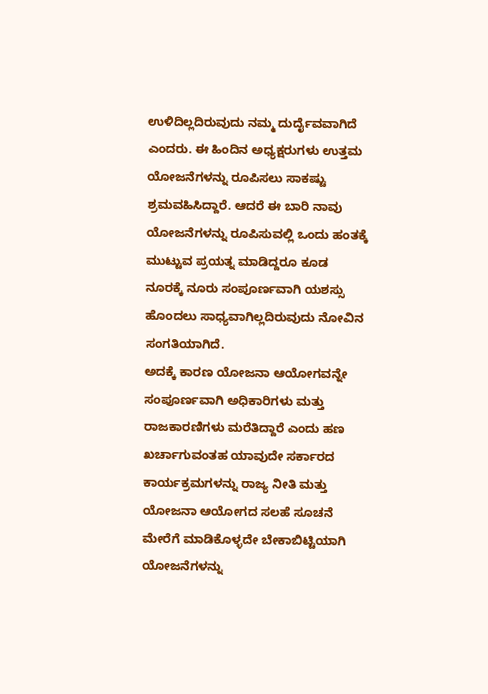ಉಳಿದಿಲ್ಲದಿರುವುದು ನಮ್ಮ ದುರ್ದೈವವಾಗಿದೆ ಎಂದರು. ಈ ಹಿಂದಿನ ಅಧ್ಯಕ್ಷರುಗಳು ಉತ್ತಮ ಯೋಜನೆಗಳನ್ನು ರೂಪಿಸಲು ಸಾಕಷ್ಟು ಶ್ರಮವಹಿಸಿದ್ದಾರೆ. ಆದರೆ ಈ ಬಾರಿ ನಾವು ಯೋಜನೆಗಳನ್ನು ರೂಪಿಸುವಲ್ಲಿ ಒಂದು ಹಂತಕ್ಕೆ ಮುಟ್ಟುವ ಪ್ರಯತ್ನ ಮಾಡಿದ್ದರೂ ಕೂಡ ನೂರಕ್ಕೆ ನೂರು ಸಂಪೂರ್ಣವಾಗಿ ಯಶಸ್ಸು ಹೊಂದಲು ಸಾಧ್ಯವಾಗಿಲ್ಲದಿರುವುದು ನೋವಿನ ಸಂಗತಿಯಾಗಿದೆ.
ಅದಕ್ಕೆ ಕಾರಣ ಯೋಜನಾ ಆಯೋಗವನ್ನೇ ಸಂಪೂರ್ಣವಾಗಿ ಅಧಿಕಾರಿಗಳು ಮತ್ತು ರಾಜಕಾರಣಿಗಳು ಮರೆತಿದ್ದಾರೆ ಎಂದು ಹಣ ಖರ್ಚಾಗುವಂತಹ ಯಾವುದೇ ಸರ್ಕಾರದ ಕಾರ್ಯಕ್ರಮಗಳನ್ನು ರಾಜ್ಯ ನೀತಿ ಮತ್ತು ಯೋಜನಾ ಆಯೋಗದ ಸಲಹೆ ಸೂಚನೆ ಮೇರೆಗೆ ಮಾಡಿಕೊಳ್ಳದೇ ಬೇಕಾಬಿಟ್ಟಿಯಾಗಿ ಯೋಜನೆಗಳನ್ನು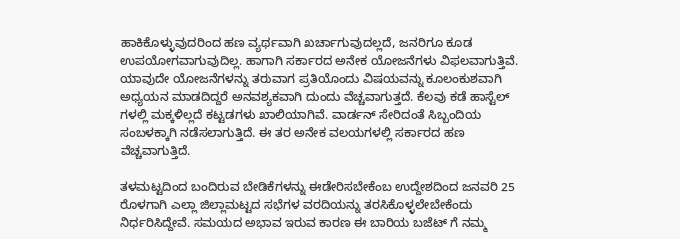ಹಾಕಿಕೊಳ್ಳುವುದರಿಂದ ಹಣ ವ್ಯರ್ಥವಾಗಿ ಖರ್ಚಾಗುವುದಲ್ಲದೆ, ಜನರಿಗೂ ಕೂಡ ಉಪಯೋಗವಾಗುವುದಿಲ್ಲ. ಹಾಗಾಗಿ ಸರ್ಕಾರದ ಅನೇಕ ಯೋಜನೆಗಳು ವಿಫಲವಾಗುತ್ತಿವೆ. ಯಾವುದೇ ಯೋಜನೆಗಳನ್ನು ತರುವಾಗ ಪ್ರತಿಯೊಂದು ವಿಷಯವನ್ನು ಕೂಲಂಕುಶವಾಗಿ ಅಧ್ಯಯನ ಮಾಡದಿದ್ದರೆ ಅನವಶ್ಯಕವಾಗಿ ದುಂದು ವೆಚ್ಚವಾಗುತ್ತದೆ. ಕೆಲವು ಕಡೆ ಹಾಸ್ಟೆಲ್ ಗಳಲ್ಲಿ ಮಕ್ಕಳಿಲ್ಲದೆ ಕಟ್ಟಡಗಳು ಖಾಲಿಯಾಗಿವೆ. ವಾರ್ಡನ್ ಸೇರಿದಂತೆ ಸಿಬ್ಬಂದಿಯ ಸಂಬಳಕ್ಕಾಗಿ ನಡೆಸಲಾಗುತ್ತಿದೆ. ಈ ತರ ಅನೇಕ ವಲಯಗಳಲ್ಲಿ ಸರ್ಕಾರದ ಹಣ ವೆಚ್ಚವಾಗುತ್ತಿದೆ.

ತಳಮಟ್ಟದಿಂದ ಬಂದಿರುವ ಬೇಡಿಕೆಗಳನ್ನು ಈಡೇರಿಸಬೇಕೆಂಬ ಉದ್ದೇಶದಿಂದ ಜನವರಿ 25 ರೊಳಗಾಗಿ ಎಲ್ಲಾ ಜಿಲ್ಲಾಮಟ್ಟದ ಸಭೆಗಳ ವರದಿಯನ್ನು ತರಸಿಕೊಳ್ಳಲೇಬೇಕೆಂದು ನಿರ್ಧರಿಸಿದ್ದೇವೆ. ಸಮಯದ ಅಭಾವ ಇರುವ ಕಾರಣ ಈ ಬಾರಿಯ ಬಜೆಟ್ ಗೆ ನಮ್ಮ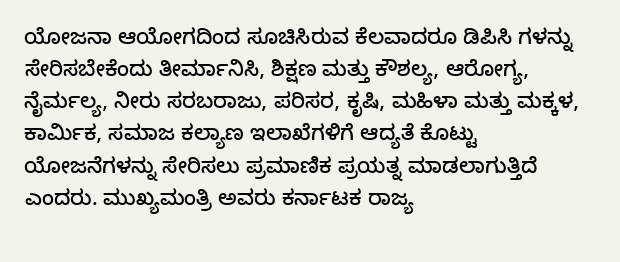ಯೋಜನಾ ಆಯೋಗದಿಂದ ಸೂಚಿಸಿರುವ ಕೆಲವಾದರೂ ಡಿಪಿಸಿ ಗಳನ್ನು ಸೇರಿಸಬೇಕೆಂದು ತೀರ್ಮಾನಿಸಿ, ಶಿಕ್ಷಣ ಮತ್ತು ಕೌಶಲ್ಯ, ಆರೋಗ್ಯ, ನೈರ್ಮಲ್ಯ, ನೀರು ಸರಬರಾಜು, ಪರಿಸರ, ಕೃಷಿ, ಮಹಿಳಾ ಮತ್ತು ಮಕ್ಕಳ, ಕಾರ್ಮಿಕ, ಸಮಾಜ ಕಲ್ಯಾಣ ಇಲಾಖೆಗಳಿಗೆ ಆದ್ಯತೆ ಕೊಟ್ಟು ಯೋಜನೆಗಳನ್ನು ಸೇರಿಸಲು ಪ್ರಮಾಣಿಕ ಪ್ರಯತ್ನ ಮಾಡಲಾಗುತ್ತಿದೆ ಎಂದರು. ಮುಖ್ಯಮಂತ್ರಿ ಅವರು ಕರ್ನಾಟಕ ರಾಜ್ಯ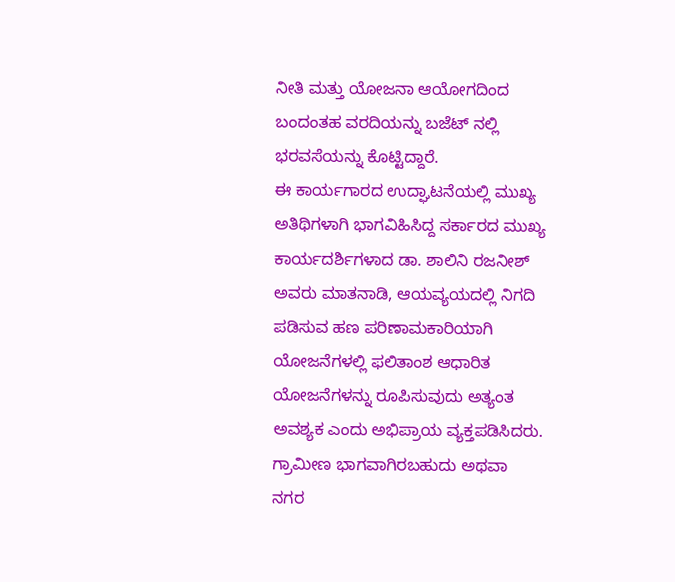ನೀತಿ ಮತ್ತು ಯೋಜನಾ ಆಯೋಗದಿಂದ ಬಂದಂತಹ ವರದಿಯನ್ನು ಬಜೆಟ್ ನಲ್ಲಿ ಭರವಸೆಯನ್ನು ಕೊಟ್ಟಿದ್ದಾರೆ.
ಈ ಕಾರ್ಯಗಾರದ ಉದ್ಘಾಟನೆಯಲ್ಲಿ ಮುಖ್ಯ ಅತಿಥಿಗಳಾಗಿ ಭಾಗವಿಹಿಸಿದ್ದ ಸರ್ಕಾರದ ಮುಖ್ಯ ಕಾರ್ಯದರ್ಶಿಗಳಾದ ಡಾ. ಶಾಲಿನಿ ರಜನೀಶ್ ಅವರು ಮಾತನಾಡಿ, ಆಯವ್ಯಯದಲ್ಲಿ ನಿಗದಿ ಪಡಿಸುವ ಹಣ ಪರಿಣಾಮಕಾರಿಯಾಗಿ ಯೋಜನೆಗಳಲ್ಲಿ ಫಲಿತಾಂಶ ಆಧಾರಿತ ಯೋಜನೆಗಳನ್ನು ರೂಪಿಸುವುದು ಅತ್ಯಂತ ಅವಶ್ಯಕ ಎಂದು ಅಭಿಪ್ರಾಯ ವ್ಯಕ್ತಪಡಿಸಿದರು. ಗ್ರಾಮೀಣ ಭಾಗವಾಗಿರಬಹುದು ಅಥವಾ ನಗರ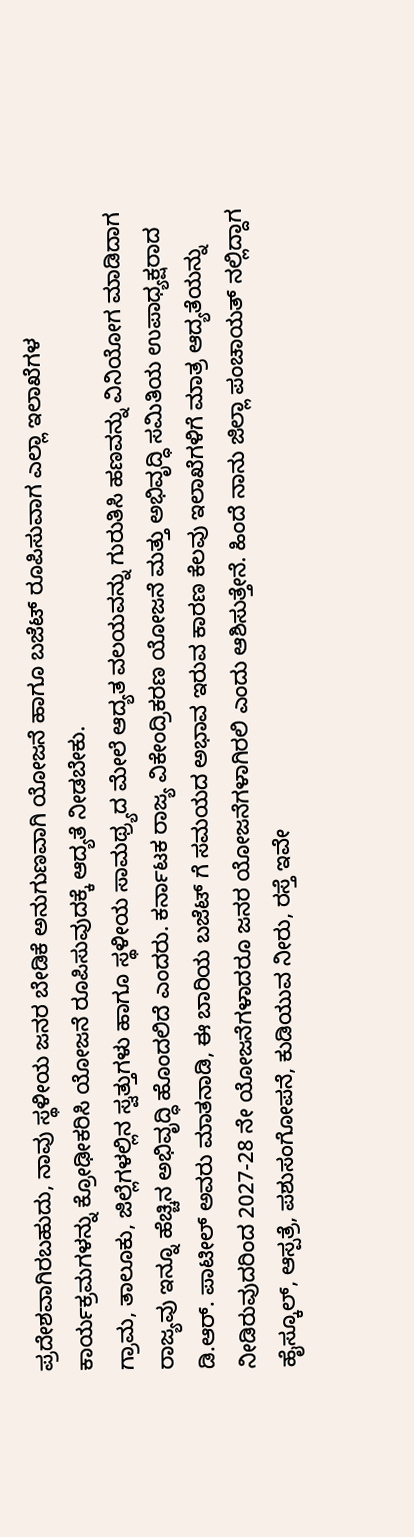ಪ್ರದೇಶವಾಗಿರಬಹುದು, ನಾವು ಸ್ಥಳೀಯ ಜನರ ಬೇಡಿಕೆ ಅನುಗುಣವಾಗಿ ಯೋಜನೆ ಹಾಗೂ ಬಜೆಟ್ ರೂಪಿಸುವಾಗ ಎಲ್ಲಾ ಇಲಾಖೆಗಳ ಕಾರ್ಯಕ್ರಮಗಳನ್ನು ಕ್ರೋಢೀಕರಿಸಿ ಯೋಜನೆ ರೂಪಿಸುವುದಕ್ಕೆ ಆದ್ಯತೆ ನೀಡಬೇಕು.
ಗ್ರಾಮ, ತಾಲೂಕು, ಜಿಲ್ಲೆಗಳಲ್ಲಿನ ಸ್ವತ್ತುಗಳು ಹಾಗೂ ಸ್ಥಳೀಯ ಸಾಮಥ್ರ್ಯದ ಮೇಲೆ ಆದ್ಯತ ವಲಯವನ್ನು ಗುರುತಿಸಿ ಹಣವನ್ನು ವಿನಿಯೋಗ ಮಾಡಿದಾಗ ರಾಜ್ಯವು ಇನ್ನೂ ಹೆಚ್ಚಿನ ಅಭಿವೃದ್ಧಿ ಹೊಂದಲಿದೆ ಎಂದರು. ಕರ್ನಾಟಕ ರಾಜ್ಯ ವಿಕೇಂದ್ರಿಕರಣ ಯೋಜನೆ ಮತ್ತು ಅಭಿವೃದ್ಧಿ ಸಮಿತಿಯ ಉಪಾಧ್ಯಕ್ಷರಾದ ಡಿ.ಆರ್. ಪಾಟೀಲ್ ಅವರು ಮಾತನಾಡಿ, ಈ ಬಾರಿಯ ಬಜೆಟ್ ಗೆ ಸಮಯದ ಅಭಾವ ಇರುವ ಕಾರಣ ಕೆಲವು ಇಲಾಖೆಗಳಿಗೆ ಮಾತ್ರ ಆದ್ಯತೆಯನ್ನು ನೀಡಿರುವುದರಿಂದ 2027-28 ನೇ ಯೋಜನೆಗಳಾದರೂ ಜನರ ಯೋಜನೆಗಳಾಗಿರಲಿ ಎಂದು ಆಶಿಸುತ್ತೇನೆ. ಹಿಂದೆ ನಾನು ಜಿಲ್ಲಾ ಪಂಚಾಯತ್ ನಲ್ಲಿದ್ದಾಗ ಹೈಸ್ಕೂಲ್, ಆಸ್ಪತ್ರೆ, ಪಶುಸಂಗೋಪನೆ, ಕುಡಿಯುವ ನೀರು, ರಸ್ತೆ ಇವೇ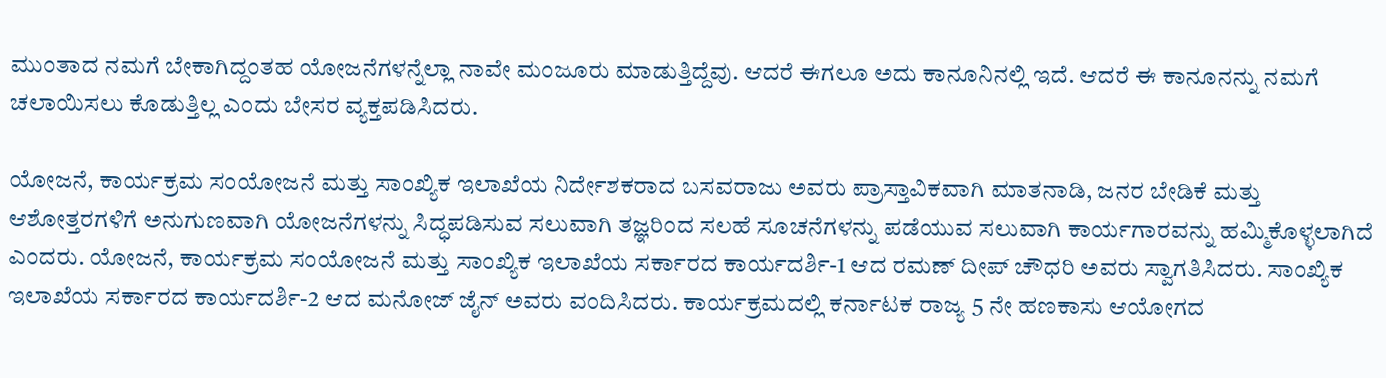ಮುಂತಾದ ನಮಗೆ ಬೇಕಾಗಿದ್ದಂತಹ ಯೋಜನೆಗಳನ್ನೆಲ್ಲಾ ನಾವೇ ಮಂಜೂರು ಮಾಡುತ್ತಿದ್ದೆವು. ಆದರೆ ಈಗಲೂ ಅದು ಕಾನೂನಿನಲ್ಲಿ ಇದೆ. ಆದರೆ ಈ ಕಾನೂನನ್ನು ನಮಗೆ ಚಲಾಯಿಸಲು ಕೊಡುತ್ತಿಲ್ಲ ಎಂದು ಬೇಸರ ವ್ಯಕ್ತಪಡಿಸಿದರು.

ಯೋಜನೆ, ಕಾರ್ಯಕ್ರಮ ಸಂಯೋಜನೆ ಮತ್ತು ಸಾಂಖ್ಯಿಕ ಇಲಾಖೆಯ ನಿರ್ದೇಶಕರಾದ ಬಸವರಾಜು ಅವರು ಪ್ರಾಸ್ತಾವಿಕವಾಗಿ ಮಾತನಾಡಿ, ಜನರ ಬೇಡಿಕೆ ಮತ್ತು ಆಶೋತ್ತರಗಳಿಗೆ ಅನುಗುಣವಾಗಿ ಯೋಜನೆಗಳನ್ನು ಸಿದ್ಧಪಡಿಸುವ ಸಲುವಾಗಿ ತಜ್ಞರಿಂದ ಸಲಹೆ ಸೂಚನೆಗಳನ್ನು ಪಡೆಯುವ ಸಲುವಾಗಿ ಕಾರ್ಯಗಾರವನ್ನು ಹಮ್ಮಿಕೊಳ್ಳಲಾಗಿದೆ ಎಂದರು. ಯೋಜನೆ, ಕಾರ್ಯಕ್ರಮ ಸಂಯೋಜನೆ ಮತ್ತು ಸಾಂಖ್ಯಿಕ ಇಲಾಖೆಯ ಸರ್ಕಾರದ ಕಾರ್ಯದರ್ಶಿ-1 ಆದ ರಮಣ್ ದೀಪ್ ಚೌಧರಿ ಅವರು ಸ್ವಾಗತಿಸಿದರು. ಸಾಂಖ್ಯಿಕ ಇಲಾಖೆಯ ಸರ್ಕಾರದ ಕಾರ್ಯದರ್ಶಿ-2 ಆದ ಮನೋಜ್ ಜೈನ್ ಅವರು ವಂದಿಸಿದರು. ಕಾರ್ಯಕ್ರಮದಲ್ಲಿ ಕರ್ನಾಟಕ ರಾಜ್ಯ 5 ನೇ ಹಣಕಾಸು ಆಯೋಗದ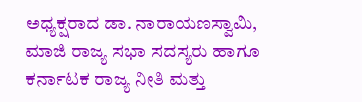ಅಧ್ಯಕ್ಷರಾದ ಡಾ. ನಾರಾಯಣಸ್ವಾಮಿ, ಮಾಜಿ ರಾಜ್ಯ ಸಭಾ ಸದಸ್ಯರು ಹಾಗೂ ಕರ್ನಾಟಕ ರಾಜ್ಯ ನೀತಿ ಮತ್ತು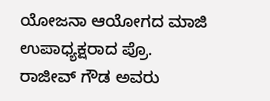ಯೋಜನಾ ಆಯೋಗದ ಮಾಜಿ ಉಪಾಧ್ಯಕ್ಷರಾದ ಪ್ರೊ. ರಾಜೀವ್ ಗೌಡ ಅವರು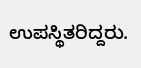ಉಪಸ್ಥಿತರಿದ್ದರು.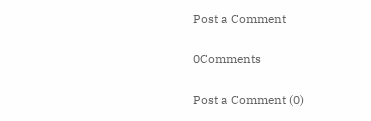Post a Comment

0Comments

Post a Comment (0)